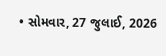• સોમવાર, 27 જુલાઈ, 2026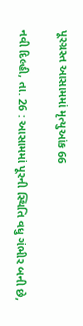પૂરગ્રસ્ત આસામમાં મૃત્યુઆંક 66

નવી દિલ્હી, તા. 26 : આસામમાં પૂરની સ્થિતિ વધુ ગંભીર બની છે,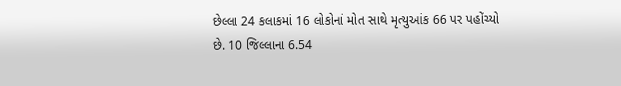છેલ્લા 24 કલાકમાં 16 લોકોનાં મોત સાથે મૃત્યુઆંક 66 પર પહોંચ્યો છે. 10 જિલ્લાના 6.54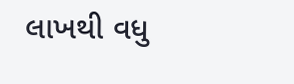લાખથી વધુ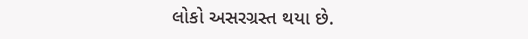લોકો અસરગ્રસ્ત થયા છે.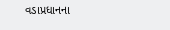વડાપ્રધાનના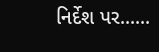નિર્દેશ પર......